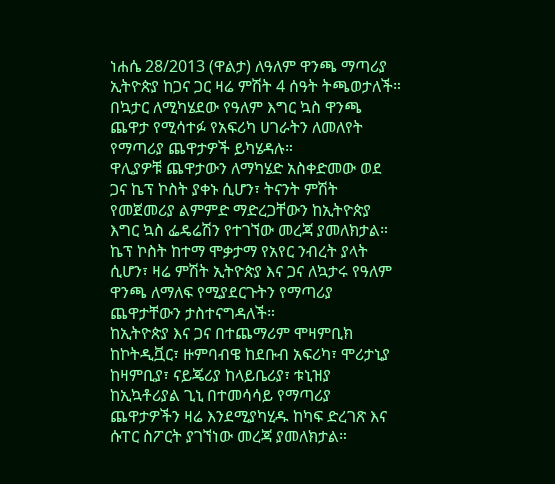ነሐሴ 28/2013 (ዋልታ) ለዓለም ዋንጫ ማጣሪያ ኢትዮጵያ ከጋና ጋር ዛሬ ምሽት 4 ሰዓት ትጫወታለች።
በኳታር ለሚካሄደው የዓለም እግር ኳስ ዋንጫ ጨዋታ የሚሳተፉ የአፍሪካ ሀገራትን ለመለየት የማጣሪያ ጨዋታዎች ይካሄዳሉ።
ዋሊያዎቹ ጨዋታውን ለማካሄድ አስቀድመው ወደ ጋና ኬፕ ኮስት ያቀኑ ሲሆን፣ ትናንት ምሽት የመጀመሪያ ልምምድ ማድረጋቸውን ከኢትዮጵያ እግር ኳስ ፌዴሬሽን የተገኘው መረጃ ያመለክታል።
ኬፕ ኮስት ከተማ ሞቃታማ የአየር ንብረት ያላት ሲሆን፣ ዛሬ ምሽት ኢትዮጵያ እና ጋና ለኳታሩ የዓለም ዋንጫ ለማለፍ የሚያደርጉትን የማጣሪያ ጨዋታቸውን ታስተናግዳለች።
ከኢትዮጵያ እና ጋና በተጨማሪም ሞዛምቢክ ከኮትዲቯር፣ ዙምባብዌ ከደቡብ አፍሪካ፣ ሞሪታኒያ ከዛምቢያ፣ ናይጄሪያ ከላይቤሪያ፣ ቱኒዝያ ከኢኳቶሪያል ጊኒ በተመሳሳይ የማጣሪያ ጨዋታዎችን ዛሬ እንደሚያካሂዱ ከካፍ ድረገጽ እና ሱፐር ስፖርት ያገኘነው መረጃ ያመለክታል።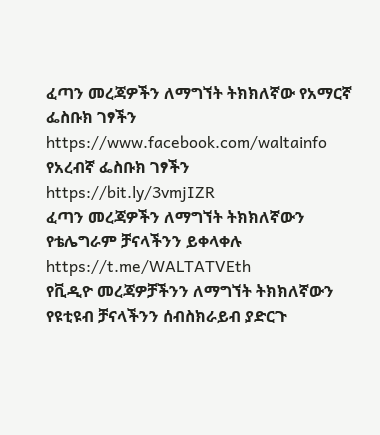ፈጣን መረጃዎችን ለማግኘት ትክክለኛው የአማርኛ ፌስቡክ ገፃችን
https://www.facebook.com/waltainfo
የአረብኛ ፌስቡክ ገፃችን
https://bit.ly/3vmjIZR
ፈጣን መረጃዎችን ለማግኘት ትክክለኛውን የቴሌግራም ቻናላችንን ይቀላቀሉ
https://t.me/WALTATVEth
የቪዲዮ መረጃዎቻችንን ለማግኘት ትክክለኛውን የዩቲዩብ ቻናላችንን ሰብስክራይብ ያድርጉ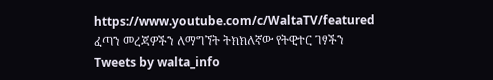https://www.youtube.com/c/WaltaTV/featured
ፈጣን መረጃዎችን ለማግኘት ትክክለኛው የትዊተር ገፃችን
Tweets by walta_info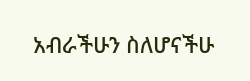አብራችሁን ስለሆናችሁ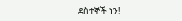ደስተኞች ነን!